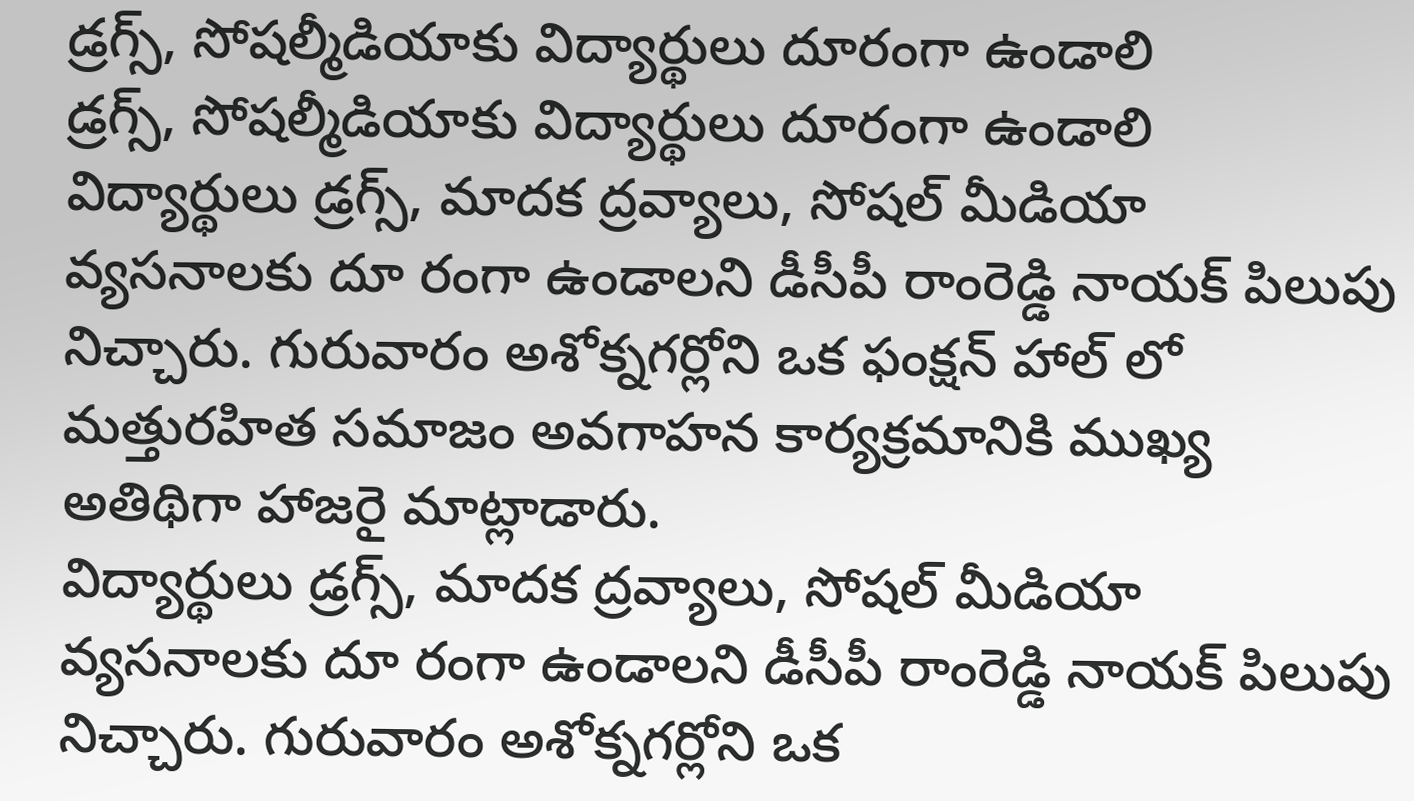డ్రగ్స్, సోషల్మీడియాకు విద్యార్థులు దూరంగా ఉండాలి
డ్రగ్స్, సోషల్మీడియాకు విద్యార్థులు దూరంగా ఉండాలి
విద్యార్థులు డ్రగ్స్, మాదక ద్రవ్యాలు, సోషల్ మీడియా వ్యసనాలకు దూ రంగా ఉండాలని డీసీపీ రాంరెడ్డి నాయక్ పిలుపు నిచ్చారు. గురువారం అశోక్నగర్లోని ఒక ఫంక్షన్ హాల్ లో మత్తురహిత సమాజం అవగాహన కార్యక్రమానికి ముఖ్య అతిథిగా హాజరై మాట్లాడారు.
విద్యార్థులు డ్రగ్స్, మాదక ద్రవ్యాలు, సోషల్ మీడియా వ్యసనాలకు దూ రంగా ఉండాలని డీసీపీ రాంరెడ్డి నాయక్ పిలుపు నిచ్చారు. గురువారం అశోక్నగర్లోని ఒక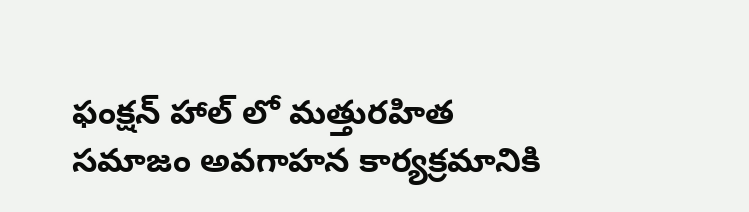ఫంక్షన్ హాల్ లో మత్తురహిత సమాజం అవగాహన కార్యక్రమానికి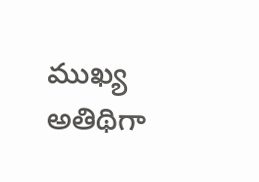ముఖ్య అతిథిగా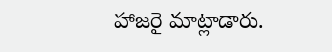హాజరై మాట్లాడారు.